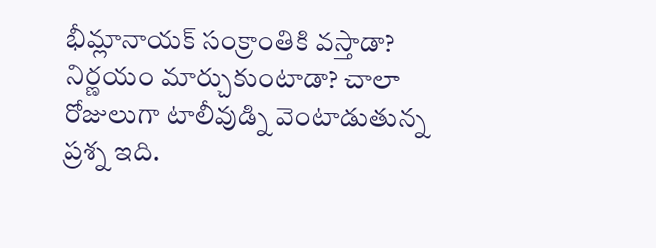భీమ్లానాయక్ సంక్రాంతికి వస్తాడా? నిర్ణయం మార్చుకుంటాడా? చాలా రోజులుగా టాలీవుడ్ని వెంటాడుతున్న ప్రశ్న ఇది.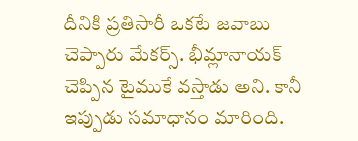దీనికి ప్రతిసారీ ఒకటే జవాబు చెప్పారు మేకర్స్. భీమ్లానాయక్ చెప్పిన టైముకే వస్తాడు అని. కానీ ఇప్పుడు సమాధానం మారింది.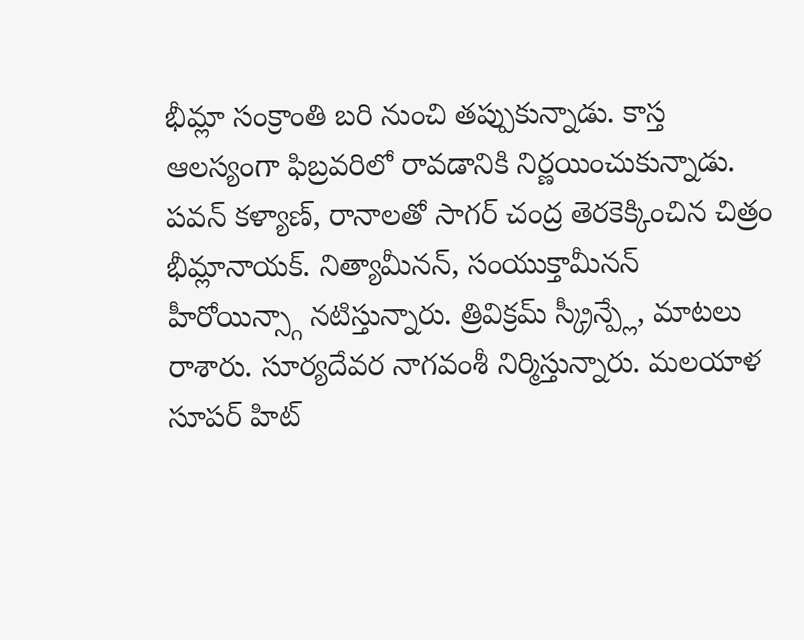భీమ్లా సంక్రాంతి బరి నుంచి తప్పుకున్నాడు. కాస్త ఆలస్యంగా ఫిబ్రవరిలో రావడానికి నిర్ణయించుకున్నాడు.
పవన్ కళ్యాణ్, రానాలతో సాగర్ చంద్ర తెరకెక్కించిన చిత్రం భీమ్లానాయక్. నిత్యామీనన్, సంయుక్తామీనన్ హీరోయిన్స్గా నటిస్తున్నారు. త్రివిక్రమ్ స్క్రీన్ప్లే, మాటలు రాశారు. సూర్యదేవర నాగవంశీ నిర్మిస్తున్నారు. మలయాళ సూపర్ హిట్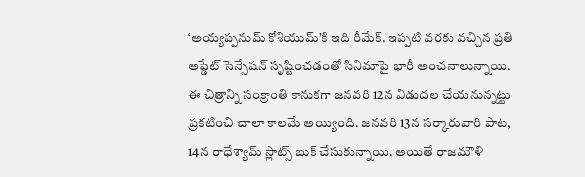‘అయ్యప్పనుమ్ కోశియుమ్’కి ఇది రీమేక్. ఇప్పటి వరకు వచ్చిన ప్రతి అప్డేట్ సెన్సేషన్ సృష్టించడంతో సినిమాపై భారీ అంచనాలున్నాయి.
ఈ చిత్రాన్ని సంక్రాంతి కానుకగా జనవరి 12న విడుదల చేయనున్నట్టు ప్రకటించి చాలా కాలమే అయ్యింది. జనవరి 13న సర్కారువారి పాట, 14న రాధేశ్యామ్ స్లాట్స్ బుక్ చేసుకున్నాయి. అయితే రాజమౌళి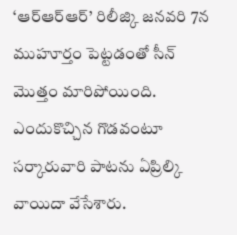‘ఆర్ఆర్ఆర్’ రిలీజ్కి జనవరి 7న ముహూర్తం పెట్టడంతో సీన్ మొత్తం మారిపోయింది. ఎందుకొచ్చిన గొడవంటూ సర్కారువారి పాటను ఏప్రిల్కి వాయిదా వేసేశారు.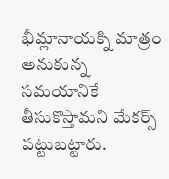భీమ్లానాయక్ని మాత్రం అనుకున్న సమయానికే తీసుకొస్తామని మేకర్స్ పట్టుబట్టారు.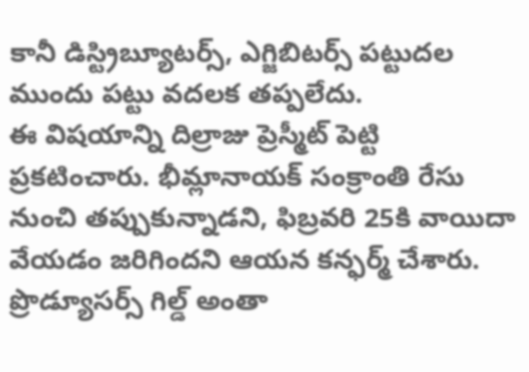కానీ డిస్ట్రిబ్యూటర్స్, ఎగ్జిబిటర్స్ పట్టుదల ముందు పట్టు వదలక తప్పలేదు.
ఈ విషయాన్ని దిల్రాజు ప్రెస్మీట్ పెట్టి ప్రకటించారు. భీమ్లానాయక్ సంక్రాంతి రేసు నుంచి తప్పుకున్నాడని, ఫిబ్రవరి 25కి వాయిదా వేయడం జరిగిందని ఆయన కన్ఫర్మ్ చేశారు. ప్రొడ్యూసర్స్ గిల్డ్ అంతా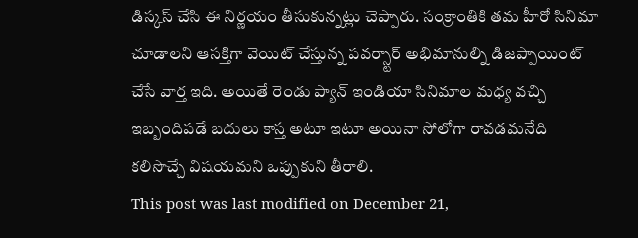డిస్కస్ చేసి ఈ నిర్ణయం తీసుకున్నట్లు చెప్పారు. సంక్రాంతికి తమ హీరో సినిమా చూడాలని ఆసక్తిగా వెయిట్ చేస్తున్న పవర్స్టార్ అభిమానుల్ని డిజప్పాయింట్ చేసే వార్త ఇది. అయితే రెండు ప్యాన్ ఇండియా సినిమాల మధ్య వచ్చి ఇబ్బందిపడే బదులు కాస్త అటూ ఇటూ అయినా సోలోగా రావడమనేది కలిసొచ్చే విషయమని ఒప్పుకుని తీరాలి.
This post was last modified on December 21,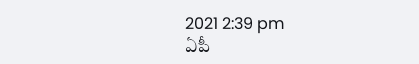2021 2:39 pm
ఏపీ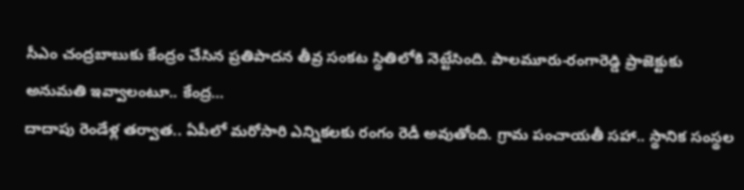సీఎం చంద్రబాబుకు కేంద్రం చేసిన ప్రతిపాదన తీవ్ర సంకట స్థితిలోకి నెట్టేసింది. పాలమూరు-రంగారెడ్డి ప్రాజెక్టుకు అనుమతి ఇవ్వాలంటూ.. కేంద్ర…
దాదాపు రెండేళ్ల తర్వాత.. ఏపీలో మరోసారి ఎన్నికలకు రంగం రెడీ అవుతోంది. గ్రామ పంచాయతీ సహా.. స్థానిక సంస్థల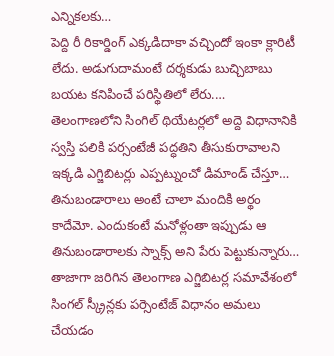ఎన్నికలకు…
పెద్ది రీ రికార్డింగ్ ఎక్కడిదాకా వచ్చిందో ఇంకా క్లారిటీ లేదు. అడుగుదామంటే దర్శకుడు బుచ్చిబాబు బయట కనిపించే పరిస్థితిలో లేరు.…
తెలంగాణలోని సింగిల్ థియేటర్లలో అద్దె విధానానికి స్వస్తి పలికి పర్సంటేజీ పద్ధతిని తీసుకురావాలని ఇక్కడి ఎగ్జిబిటర్లు ఎప్పట్నుంచో డిమాండ్ చేస్తూ…
తినుబండారాలు అంటే చాలా మందికి అర్థం కాదేమో. ఎందుకంటే మనోళ్లంతా ఇప్పుడు ఆ తినుబండారాలకు స్నాక్స్ అని పేరు పెట్టుకున్నారు…
తాజాగా జరిగిన తెలంగాణ ఎగ్జిబిటర్ల సమావేశంలో సింగల్ స్క్రీన్లకు పర్సెంటేజ్ విధానం అమలు చేయడం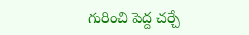గురించి పెద్ద చర్చే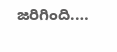జరిగింది.…